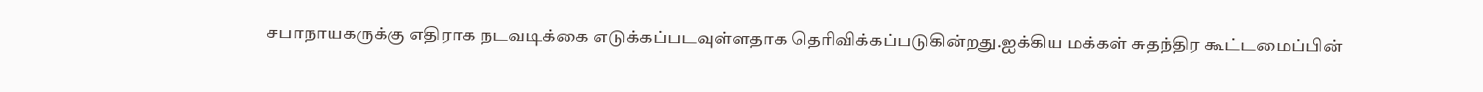சபாநாயகருக்கு எதிராக நடவடிக்கை எடுக்கப்படவுள்ளதாக தெரிவிக்கப்படுகின்றது.ஐக்கிய மக்கள் சுதந்திர கூட்டமைப்பின்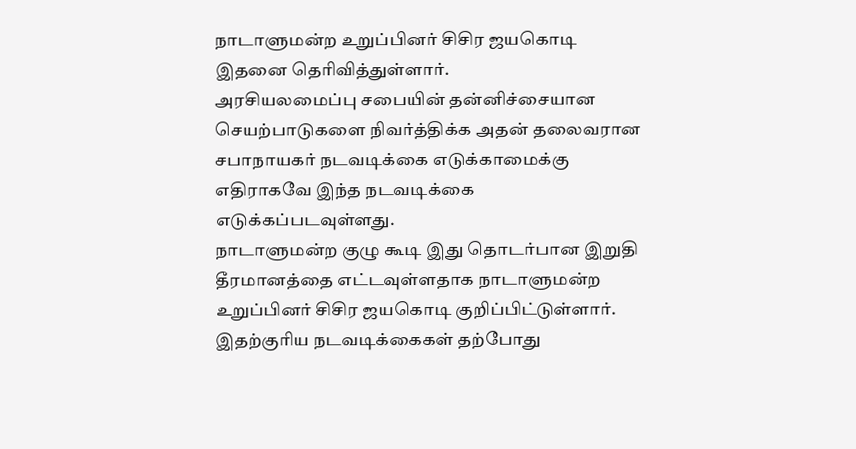நாடாளுமன்ற உறுப்பினர் சிசிர ஜயகொடி இதனை தெரிவித்துள்ளார்.
அரசியலமைப்பு சபையின் தன்னிச்சையான செயற்பாடுகளை நிவர்த்திக்க அதன் தலைவரான சபாநாயகர் நடவடிக்கை எடுக்காமைக்கு எதிராகவே இந்த நடவடிக்கை எடுக்கப்படவுள்ளது.
நாடாளுமன்ற குழு கூடி இது தொடர்பான இறுதி தீரமானத்தை எட்டவுள்ளதாக நாடாளுமன்ற உறுப்பினர் சிசிர ஜயகொடி குறிப்பிட்டுள்ளார்.
இதற்குரிய நடவடிக்கைகள் தற்போது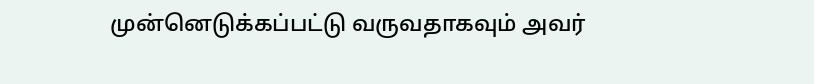முன்னெடுக்கப்பட்டு வருவதாகவும் அவர்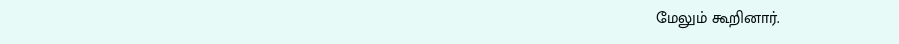மேலும் கூறினார்.